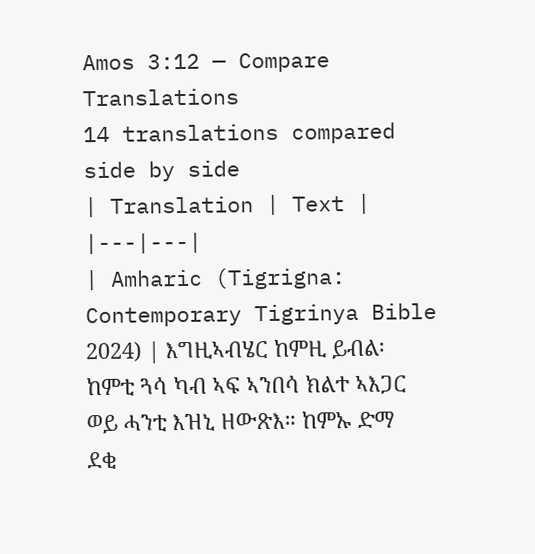Amos 3:12 — Compare Translations
14 translations compared side by side
| Translation | Text |
|---|---|
| Amharic (Tigrigna: Contemporary Tigrinya Bible 2024) | እግዚኣብሄር ከምዚ ይብል፡ ከምቲ ጓሳ ካብ ኣፍ ኣንበሳ ክልተ ኣእጋር ወይ ሓንቲ እዝኒ ዘውጽእ። ከምኡ ድማ ደቂ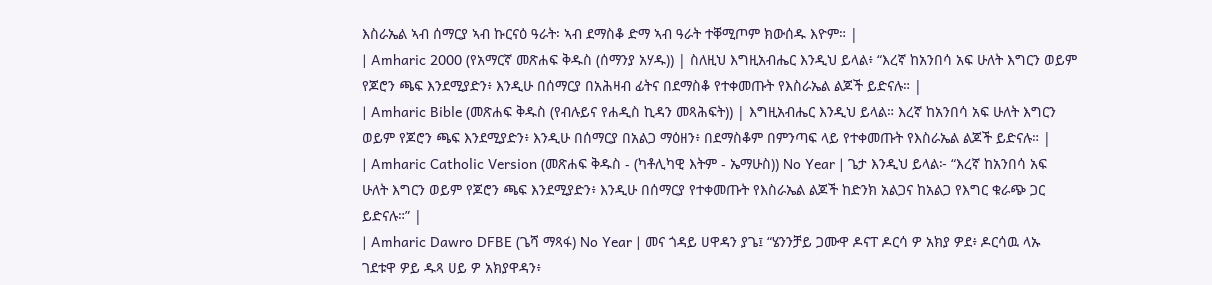እስራኤል ኣብ ሰማርያ ኣብ ኩርናዕ ዓራት፡ ኣብ ደማስቆ ድማ ኣብ ዓራት ተቐሚጦም ክውሰዱ እዮም። |
| Amharic 2000 (የአማርኛ መጽሐፍ ቅዱስ (ሰማንያ አሃዱ)) | ስለዚህ እግዚአብሔር እንዲህ ይላል፥ “እረኛ ከአንበሳ አፍ ሁለት እግርን ወይም የጆሮን ጫፍ እንደሚያድን፥ እንዲሁ በሰማርያ በአሕዛብ ፊትና በደማስቆ የተቀመጡት የእስራኤል ልጆች ይድናሉ። |
| Amharic Bible (መጽሐፍ ቅዱስ (የብሉይና የሐዲስ ኪዳን መጻሕፍት)) | እግዚአብሔር እንዲህ ይላል። እረኛ ከአንበሳ አፍ ሁለት እግርን ወይም የጆሮን ጫፍ እንደሚያድን፥ እንዲሁ በሰማርያ በአልጋ ማዕዘን፥ በደማስቆም በምንጣፍ ላይ የተቀመጡት የእስራኤል ልጆች ይድናሉ። |
| Amharic Catholic Version (መጽሐፍ ቅዱስ - (ካቶሊካዊ እትም - ኤማሁስ)) No Year | ጌታ እንዲህ ይላል፦ “እረኛ ከአንበሳ አፍ ሁለት እግርን ወይም የጆሮን ጫፍ እንደሚያድን፥ እንዲሁ በሰማርያ የተቀመጡት የእስራኤል ልጆች ከድንክ አልጋና ከአልጋ የእግር ቁራጭ ጋር ይድናሉ።” |
| Amharic Dawro DFBE (ጌሻ ማጻፋ) No Year | መና ጎዳይ ሀዋዳን ያጌ፤ “ሄንንቻይ ጋሙዋ ዶናፐ ዶርሳ ዎ አክያ ዎደ፥ ዶርሳዉ ላኡ ገደቱዋ ዎይ ዱጻ ሀይ ዎ አክያዋዳን፥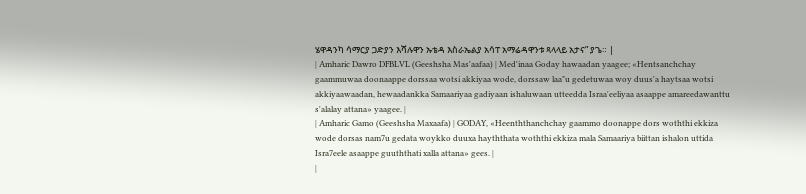ሄዋዳንካ ሳማርያ ጋድያን እሻሉዋን ኡቴዳ እስራኤልያ አሳፐ አማሬዳዋንቱ ጻላላይ አታና” ያጌ። |
| Amharic Dawro DFBLVL (Geeshsha Mas'aafaa) | Med'inaa Goday hawaadan yaagee; «Hentsanchchay gaammuwaa doonaappe dorssaa wotsi akkiyaa wode, dorssaw laa"u gedetuwaa woy duus'a haytsaa wotsi akkiyaawaadan, hewaadankka Samaariyaa gadiyaan ishaluwaan utteedda Israa'eeliyaa asaappe amareedawanttu s'alalay attana» yaagee. |
| Amharic Gamo (Geeshsha Maxaafa) | GODAY, «Heenththanchchay gaammo doonappe dors woththi ekkiza wode dorsas nam7u gedata woykko duuxa hayththata woththi ekkiza mala Samaariya biittan ishalon uttida Isra7eele asaappe guuththati xalla attana» gees. |
|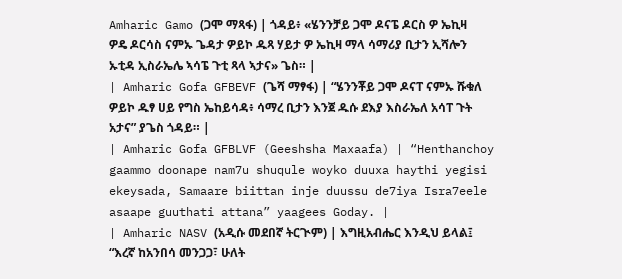Amharic Gamo (ጋሞ ማጻፋ) | ጎዳይ፥ «ሄንንቻይ ጋሞ ዶናፔ ዶርስ ዎ ኤኪዛ ዎዴ ዶርሳስ ናምኡ ጌዳታ ዎይኮ ዱጻ ሃይታ ዎ ኤኪዛ ማላ ሳማሪያ ቢታን ኢሻሎን ኡቲዳ ኢስራኤሌ ኣሳፔ ጉቲ ጻላ ኣታና» ጌስ። |
| Amharic Gofa GFBEVF (ጌሻ ማፃፋ) | “ሄንንቾይ ጋሞ ዶናፐ ናምኡ ሹቁለ ዎይኮ ዱፃ ሀይ የግስ ኤከይሳዳ፥ ሳማረ ቢታን እንጀ ዱሱ ደእያ እስራኤለ አሳፐ ጉት አታና” ያጌስ ጎዳይ። |
| Amharic Gofa GFBLVF (Geeshsha Maxaafa) | “Henthanchoy gaammo doonape nam7u shuqule woyko duuxa haythi yegisi ekeysada, Samaare biittan inje duussu de7iya Isra7eele asaape guuthati attana” yaagees Goday. |
| Amharic NASV (አዲሱ መደበኛ ትርጒም) | እግዚአብሔር እንዲህ ይላል፤ “እረኛ ከአንበሳ መንጋጋ፣ ሁለት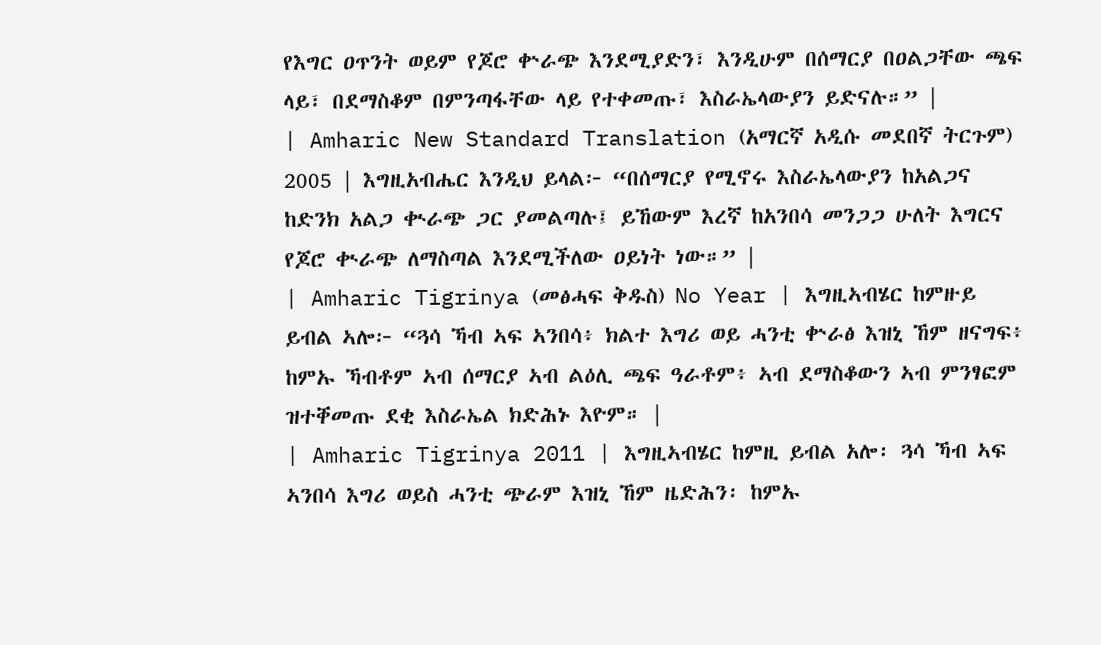የእግር ዐጥንት ወይም የጆሮ ቍራጭ እንደሚያድን፣ እንዲሁም በሰማርያ በዐልጋቸው ጫፍ ላይ፣ በደማስቆም በምንጣፋቸው ላይ የተቀመጡ፣ እስራኤላውያን ይድናሉ።” |
| Amharic New Standard Translation (አማርኛ አዲሱ መደበኛ ትርጉም) 2005 | እግዚአብሔር እንዲህ ይላል፦ “በሰማርያ የሚኖሩ እስራኤላውያን ከአልጋና ከድንክ አልጋ ቊራጭ ጋር ያመልጣሉ፤ ይኸውም እረኛ ከአንበሳ መንጋጋ ሁለት እግርና የጆሮ ቊራጭ ለማስጣል እንደሚችለው ዐይነት ነው።” |
| Amharic Tigrinya (መፅሓፍ ቅዱስ) No Year | እግዚኣብሄር ከምዙይ ይብል ኣሎ፦ “ጓሳ ኻብ ኣፍ ኣንበሳ፥ ክልተ እግሪ ወይ ሓንቲ ቍራፅ እዝኒ ኸም ዘናግፍ፥ ከምኡ ኻብቶም ኣብ ሰማርያ ኣብ ልዕሊ ጫፍ ዓራቶም፥ ኣብ ደማስቆውን ኣብ ምንፃፎም ዝተቐመጡ ደቂ እስራኤል ክድሕኑ እዮም። |
| Amharic Tigrinya 2011 | እግዚኣብሄር ከምዚ ይብል አሎ፡ ጓሳ ኻብ ኣፍ ኣንበሳ እግሪ ወይስ ሓንቲ ጭራም እዝኒ ኸም ዜድሕን፡ ከምኡ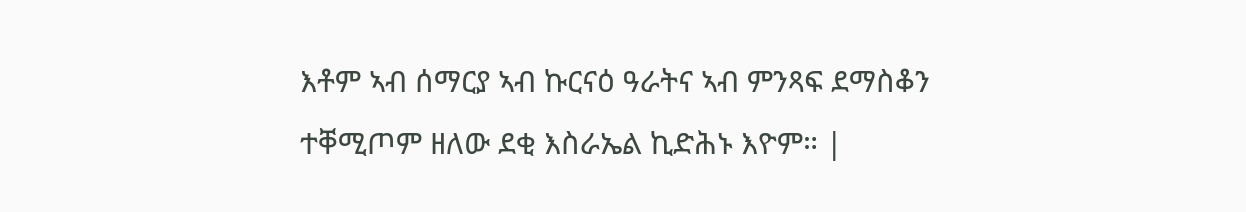እቶም ኣብ ሰማርያ ኣብ ኩርናዕ ዓራትና ኣብ ምንጻፍ ደማስቆን ተቐሚጦም ዘለው ደቂ እስራኤል ኪድሕኑ እዮም። |